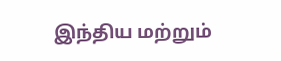இந்திய மற்றும்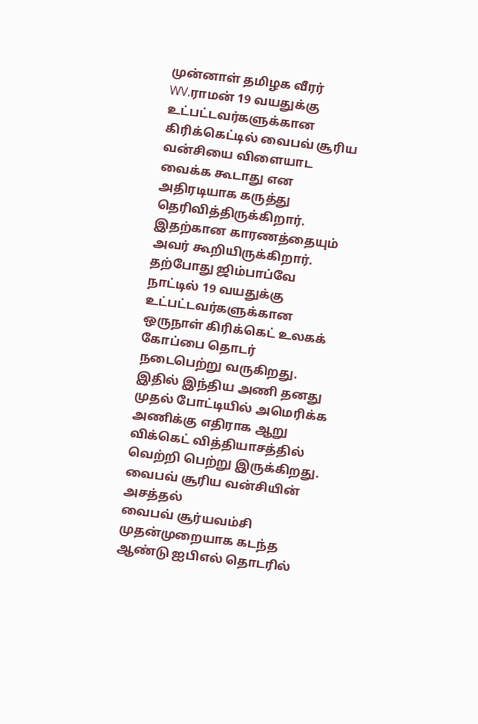முன்னாள் தமிழக வீரர் WV.ராமன் 19 வயதுக்கு உட்பட்டவர்களுக்கான கிரிக்கெட்டில் வைபவ் சூரிய வன்சியை விளையாட வைக்க கூடாது என அதிரடியாக கருத்து தெரிவித்திருக்கிறார். இதற்கான காரணத்தையும் அவர் கூறியிருக்கிறார்.
தற்போது ஜிம்பாப்வே நாட்டில் 19 வயதுக்கு உட்பட்டவர்களுக்கான ஒருநாள் கிரிக்கெட் உலகக் கோப்பை தொடர் நடைபெற்று வருகிறது. இதில் இந்திய அணி தனது முதல் போட்டியில் அமெரிக்க அணிக்கு எதிராக ஆறு விக்கெட் வித்தியாசத்தில் வெற்றி பெற்று இருக்கிறது.
வைபவ் சூரிய வன்சியின் அசத்தல்
வைபவ் சூர்யவம்சி முதன்முறையாக கடந்த ஆண்டு ஐபிஎல் தொடரில்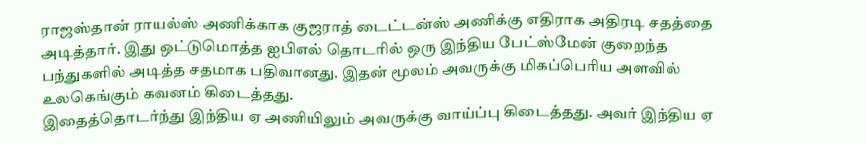ராஜஸ்தான் ராயல்ஸ் அணிக்காக குஜராத் டைட்டன்ஸ் அணிக்கு எதிராக அதிரடி சதத்தை அடித்தார். இது ஒட்டுமொத்த ஐபிஎல் தொடரில் ஒரு இந்திய பேட்ஸ்மேன் குறைந்த பந்துகளில் அடித்த சதமாக பதிவானது. இதன் மூலம் அவருக்கு மிகப்பெரிய அளவில் உலகெங்கும் கவனம் கிடைத்தது.
இதைத்தொடர்ந்து இந்திய ஏ அணியிலும் அவருக்கு வாய்ப்பு கிடைத்தது. அவர் இந்திய ஏ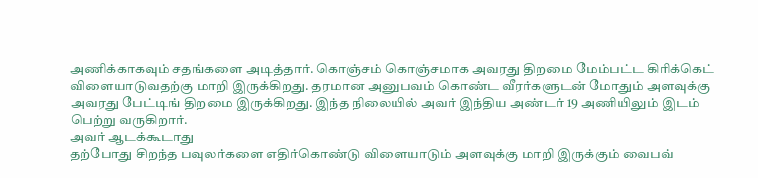அணிக்காகவும் சதங்களை அடித்தார். கொஞ்சம் கொஞ்சமாக அவரது திறமை மேம்பட்ட கிரிக்கெட் விளையாடுவதற்கு மாறி இருக்கிறது. தரமான அனுபவம் கொண்ட வீரர்களுடன் மோதும் அளவுக்கு அவரது பேட்டிங் திறமை இருக்கிறது. இந்த நிலையில் அவர் இந்திய அண்டர் 19 அணியிலும் இடம் பெற்று வருகிறார்.
அவர் ஆடக்கூடாது
தற்போது சிறந்த பவுலர்களை எதிர்கொண்டு விளையாடும் அளவுக்கு மாறி இருக்கும் வைபவ்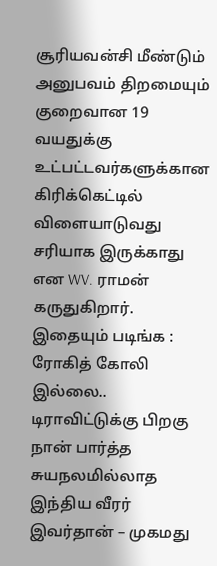சூரியவன்சி மீண்டும் அனுபவம் திறமையும் குறைவான 19 வயதுக்கு உட்பட்டவர்களுக்கான கிரிக்கெட்டில் விளையாடுவது சரியாக இருக்காது என WV. ராமன் கருதுகிறார்.
இதையும் படிங்க : ரோகித் கோலி இல்லை.. டிராவிட்டுக்கு பிறகு நான் பார்த்த சுயநலமில்லாத இந்திய வீரர் இவர்தான் – முகமது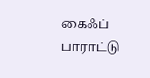கைஃப் பாராட்டு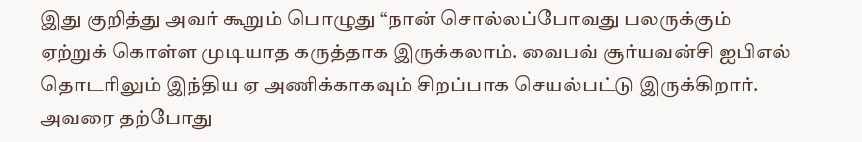இது குறித்து அவர் கூறும் பொழுது “நான் சொல்லப்போவது பலருக்கும் ஏற்றுக் கொள்ள முடியாத கருத்தாக இருக்கலாம். வைபவ் சூர்யவன்சி ஐபிஎல் தொடரிலும் இந்திய ஏ அணிக்காகவும் சிறப்பாக செயல்பட்டு இருக்கிறார். அவரை தற்போது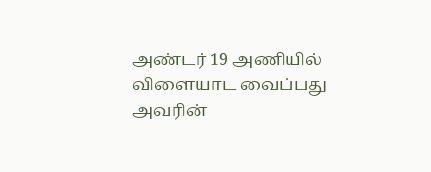அண்டர் 19 அணியில் விளையாட வைப்பது அவரின்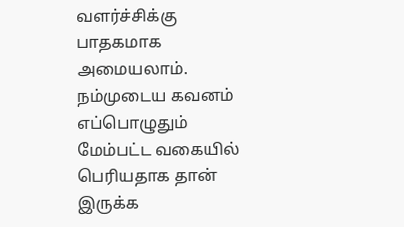வளர்ச்சிக்கு பாதகமாக அமையலாம். நம்முடைய கவனம் எப்பொழுதும் மேம்பட்ட வகையில் பெரியதாக தான் இருக்க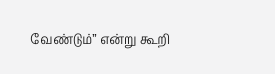வேண்டும்” என்று கூறி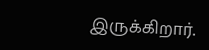இருக்கிறார்.